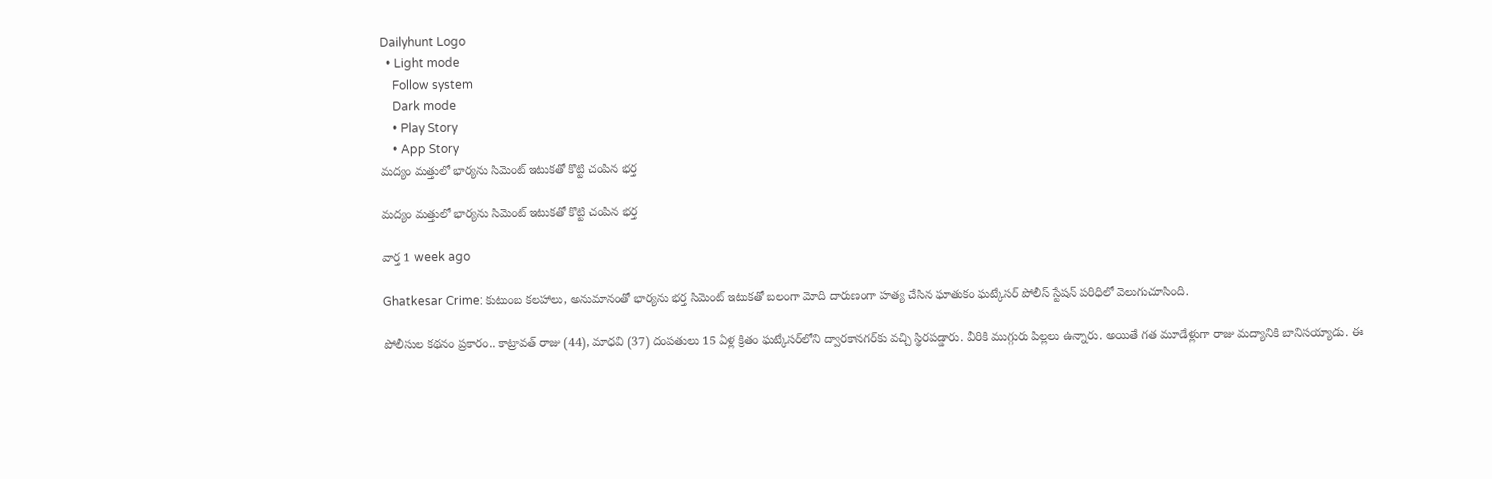Dailyhunt Logo
  • Light mode
    Follow system
    Dark mode
    • Play Story
    • App Story
మద్యం మత్తులో భార్యను సిమెంట్ ఇటుకతో కొట్టి చంపిన భర్త

మద్యం మత్తులో భార్యను సిమెంట్ ఇటుకతో కొట్టి చంపిన భర్త

వార్త 1 week ago

Ghatkesar Crime: కుటుంబ కలహాలు, అనుమానంతో భార్యను భర్త సిమెంట్ ఇటుకతో బలంగా మోది దారుణంగా హత్య చేసిన ఘాతుకం ఘట్కేసర్ పోలీస్ స్టేషన్ పరిధిలో వెలుగుచూసింది.

పోలీసుల కథనం ప్రకారం.. కాట్రావత్ రాజు (44), మాధవి (37) దంపతులు 15 ఏళ్ల క్రితం ఘట్కేసర్‌లోని ద్వారకానగర్‌కు వచ్చి స్థిరపడ్డారు. వీరికి ముగ్గురు పిల్లలు ఉన్నారు. అయితే గత మూడేళ్లుగా రాజు మద్యానికి బానిసయ్యాడు. ఈ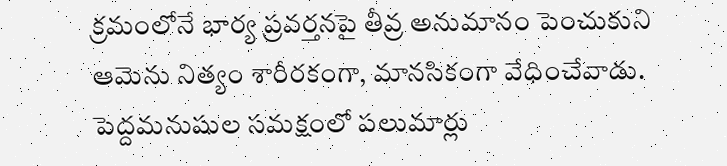క్రమంలోనే భార్య ప్రవర్తనపై తీవ్ర అనుమానం పెంచుకుని ఆమెను నిత్యం శారీరకంగా, మానసికంగా వేధించేవాడు. పెద్దమనుషుల సమక్షంలో పలుమార్లు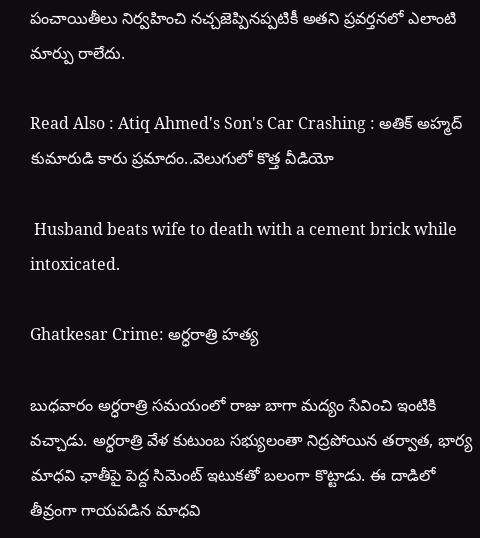పంచాయితీలు నిర్వహించి నచ్చజెప్పినప్పటికీ అతని ప్రవర్తనలో ఎలాంటి మార్పు రాలేదు.

Read Also : Atiq Ahmed's Son's Car Crashing : అతిక్ అహ్మద్ కుమారుడి కారు ప్రమాదం..వెలుగులో కొత్త వీడియో

 Husband beats wife to death with a cement brick while intoxicated.

Ghatkesar Crime: అర్ధరాత్రి హత్య

బుధవారం అర్ధరాత్రి సమయంలో రాజు బాగా మద్యం సేవించి ఇంటికి వచ్చాడు. అర్ధరాత్రి వేళ కుటుంబ సభ్యులంతా నిద్రపోయిన తర్వాత, భార్య మాధవి ఛాతీపై పెద్ద సిమెంట్ ఇటుకతో బలంగా కొట్టాడు. ఈ దాడిలో తీవ్రంగా గాయపడిన మాధవి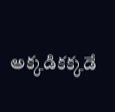అక్కడికక్కడే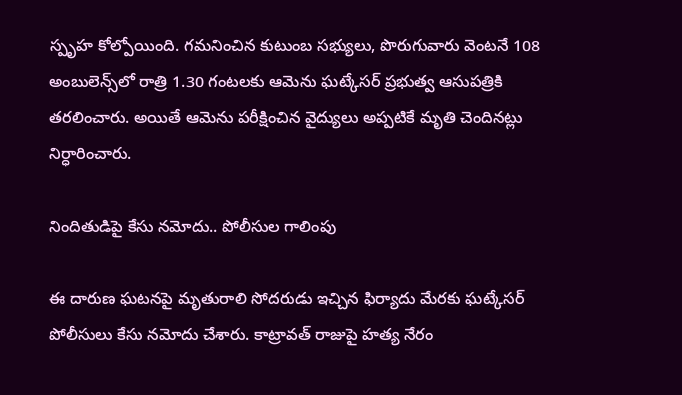స్పృహ కోల్పోయింది. గమనించిన కుటుంబ సభ్యులు, పొరుగువారు వెంటనే 108 అంబులెన్స్‌లో రాత్రి 1.30 గంటలకు ఆమెను ఘట్కేసర్ ప్రభుత్వ ఆసుపత్రికి తరలించారు. అయితే ఆమెను పరీక్షించిన వైద్యులు అప్పటికే మృతి చెందినట్లు నిర్ధారించారు.

నిందితుడిపై కేసు నమోదు.. పోలీసుల గాలింపు

ఈ దారుణ ఘటనపై మృతురాలి సోదరుడు ఇచ్చిన ఫిర్యాదు మేరకు ఘట్కేసర్ పోలీసులు కేసు నమోదు చేశారు. కాట్రావత్ రాజుపై హత్య నేరం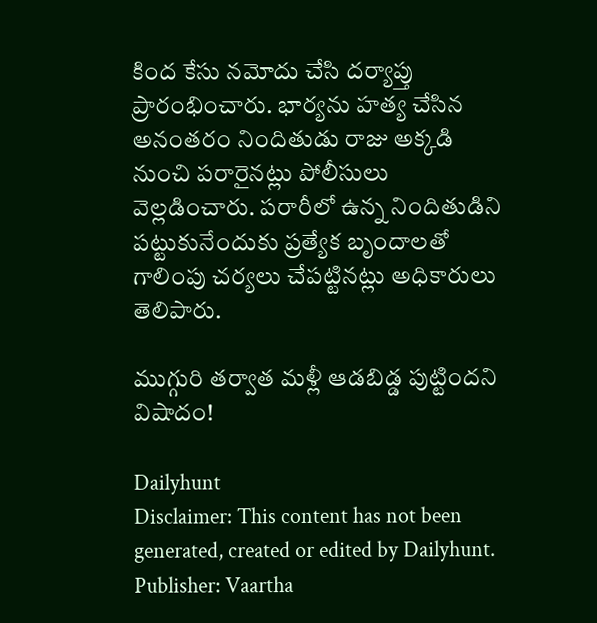కింద కేసు నమోదు చేసి దర్యాప్తు ప్రారంభించారు. భార్యను హత్య చేసిన అనంతరం నిందితుడు రాజు అక్కడి నుంచి పరారైనట్లు పోలీసులు వెల్లడించారు. పరారీలో ఉన్న నిందితుడిని పట్టుకునేందుకు ప్రత్యేక బృందాలతో గాలింపు చర్యలు చేపట్టినట్లు అధికారులు తెలిపారు.

ముగ్గురి తర్వాత మళ్లీ ఆడబిడ్డ పుట్టిందని విషాదం!

Dailyhunt
Disclaimer: This content has not been generated, created or edited by Dailyhunt. Publisher: Vaartha